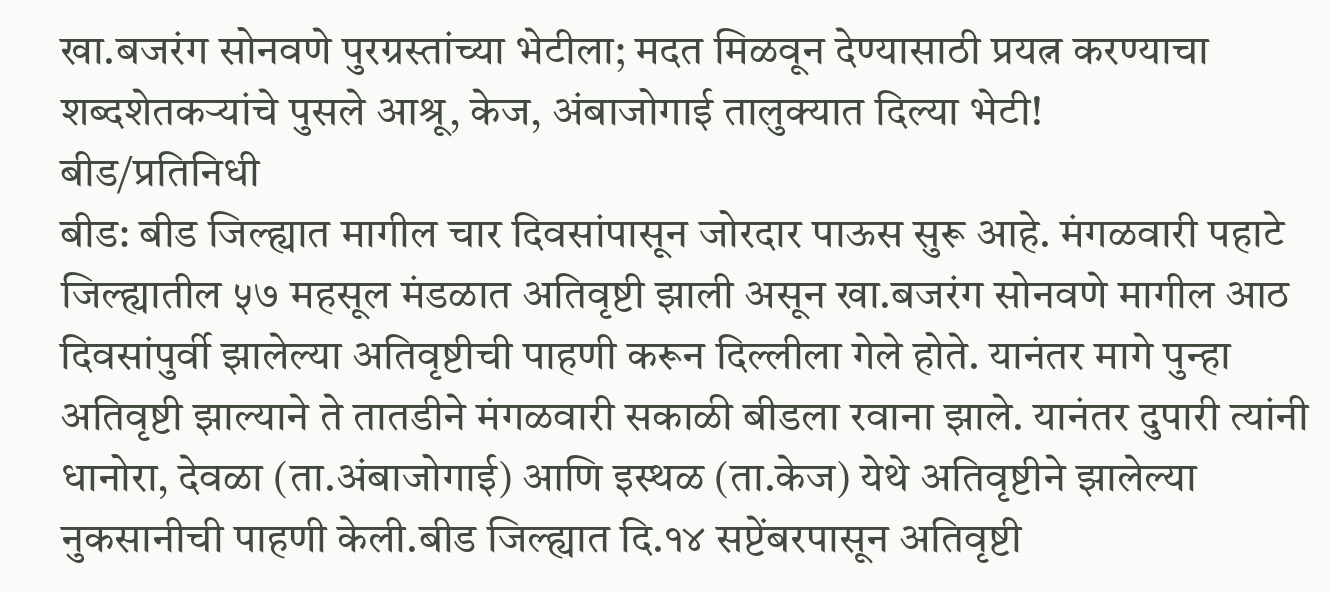खा.बजरंग सोनवणे पुरग्रस्तांच्या भेटीला; मदत मिळवून देण्यासाठी प्रयत्न करण्याचा शब्दशेतकऱ्यांचे पुसले आश्रू, केज, अंबाजोगाई तालुक्यात दिल्या भेटी!
बीड/प्रतिनिधी
बीड: बीड जिल्ह्यात मागील चार दिवसांपासून जोरदार पाऊस सुरू आहे. मंगळवारी पहाटे जिल्ह्यातील ५७ महसूल मंडळात अतिवृष्टी झाली असून खा.बजरंग सोनवणे मागील आठ दिवसांपुर्वी झालेल्या अतिवृष्टीची पाहणी करून दिल्लीला गेले होते. यानंतर मागे पुन्हा अतिवृष्टी झाल्याने ते तातडीने मंगळवारी सकाळी बीडला रवाना झाले. यानंतर दुपारी त्यांनी धानोरा, देवळा (ता.अंबाजोगाई) आणि इस्थळ (ता.केज) येथे अतिवृष्टीने झालेल्या नुकसानीची पाहणी केली.बीड जिल्ह्यात दि.१४ सप्टेंबरपासून अतिवृष्टी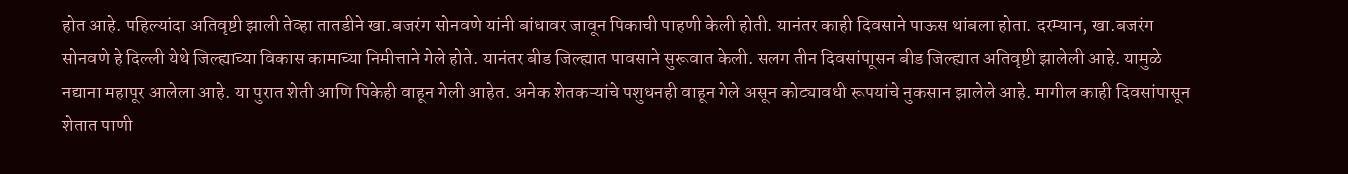होत आहे. पहिल्यांदा अतिवृष्टी झाली तेव्हा तातडीने खा.बजरंग सोनवणे यांनी बांधावर जावून पिकाची पाहणी केली होती. यानंतर काही दिवसाने पाऊस थांबला होता. दरम्यान, खा.बजरंग सोनवणे हे दिल्ली येथे जिल्ह्याच्या विकास कामाच्या निमीत्ताने गेले होते. यानंतर बीड जिल्ह्यात पावसाने सुरूवात केली. सलग तीन दिवसांपाूसन बीड जिल्ह्यात अतिवृष्टी झालेली आहे. यामुळे नद्याना महापूर आलेला आहे. या पुरात शेती आणि पिकेही वाहून गेली आहेत. अनेक शेतकऱ्यांचे पशुधनही वाहून गेले असून कोट्यावधी रूपयांचे नुकसान झालेले आहे. मागील काही दिवसांपासून शेतात पाणी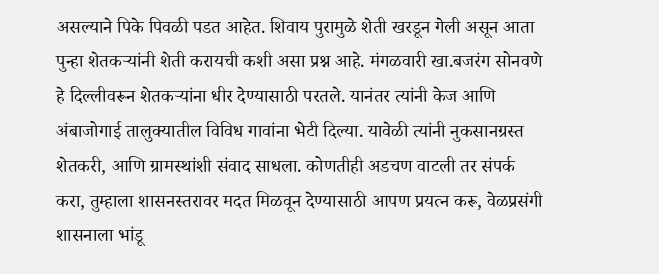असल्याने पिके पिवळी पडत आहेत. शिवाय पुरामुळे शेती खरडून गेली असून आता पुन्हा शेतकऱ्यांनी शेती करायची कशी असा प्रश्न आहे. मंगळवारी खा.बजरंग सोनवणे हे दिल्लीवरून शेतकऱ्यांना धीर देण्यासाठी परतले. यानंतर त्यांनी केज आणि अंबाजोगाई तालुक्यातील विविध गावांना भेटी दिल्या. यावेळी त्यांनी नुकसानग्रस्त शेतकरी, आणि ग्रामस्थांशी संवाद साधला. कोणतीही अडचण वाटली तर संपर्क करा, तुम्हाला शासनस्तरावर मदत मिळवून देण्यासाठी आपण प्रयत्न करू, वेळप्रसंगी शासनाला भांडू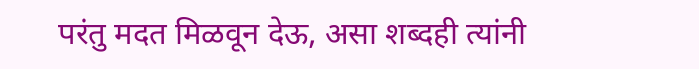परंतु मदत मिळवून देऊ, असा शब्दही त्यांनी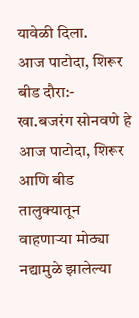यावेळी दिला.
आज पाटोदा, शिरूर बीड दौरा:-
खा.बजरंग सोनवणे हे आज पाटोदा, शिरूर आणि बीड तालुक्यातून वाहणाऱ्या मोठ्या नद्यामुळे झालेल्या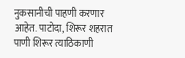नुकसानीची पाहणी करणार आहेत. पाटोदा, शिरूर शहरात पाणी शिरूर त्याठिकाणी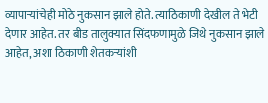व्यापाऱ्यांचेही मोठे नुकसान झाले होते. त्याठिकाणी देखील ते भेटी देणार आहेत. तर बीड तालुक्यात सिंदफणामुळे जिथे नुकसान झाले आहेत, अशा ठिकाणी शेतकऱ्यांशी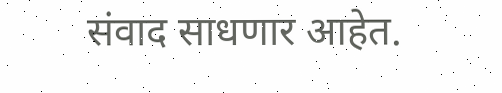संवाद साधणार आहेत.